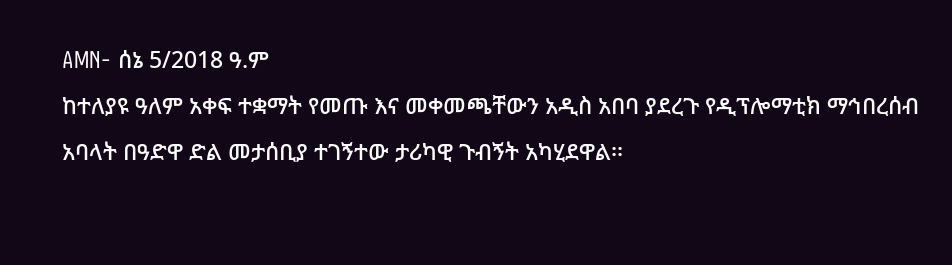AMN- ሰኔ 5/2018 ዓ.ም
ከተለያዩ ዓለም አቀፍ ተቋማት የመጡ እና መቀመጫቸውን አዲስ አበባ ያደረጉ የዲፕሎማቲክ ማኅበረሰብ አባላት በዓድዋ ድል መታሰቢያ ተገኝተው ታሪካዊ ጉብኝት አካሂደዋል፡፡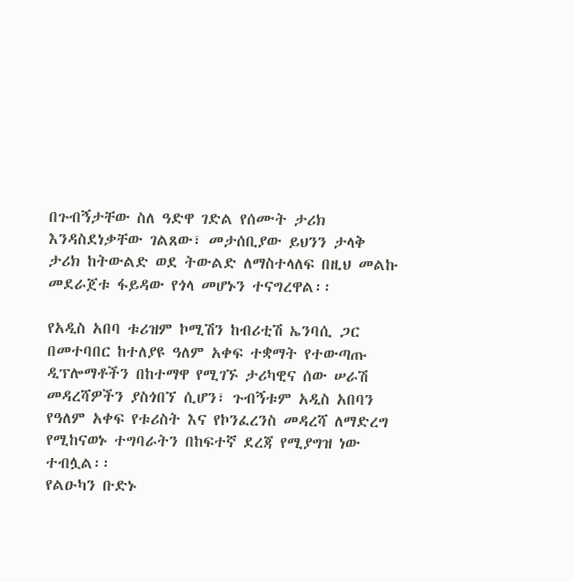በጉብኝታቸው ስለ ዓድዋ ገድል የሰሙት ታሪክ እንዳስደነቃቸው ገልጸው፣ መታሰቢያው ይህንን ታላቅ ታሪክ ከትውልድ ወደ ትውልድ ለማስተላለፍ በዚህ መልኩ መደራጀቱ ፋይዳው የጎላ መሆኑን ተናግረዋል፡፡

የአዲስ አበባ ቱሪዝም ኮሚሽን ከብሪቲሽ ኤንባሲ ጋር በመተባበር ከተለያዩ ዓለም አቀፍ ተቋማት የተውጣጡ ዲፕሎማቶችን በከተማዋ የሚገኙ ታሪካዊና ሰው ሠራሽ መዳረሻዎችን ያስጎበኘ ሲሆን፣ ጉብኝቱም አዲስ አበባን የዓለም አቀፍ የቱሪስት እና የኮንፈረንስ መዳረሻ ለማድረግ የሚከናወኑ ተግባራትን በከፍተኛ ደረጃ የሚያግዝ ነው ተብሏል፡፡
የልዑካን ቡድኑ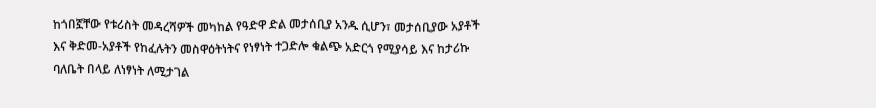ከጎበኟቸው የቱሪስት መዳረሻዎች መካከል የዓድዋ ድል መታሰቢያ አንዱ ሲሆን፣ መታሰቢያው አያቶች እና ቅድመ-አያቶች የከፈሉትን መስዋዕትነትና የነፃነት ተጋድሎ ቁልጭ አድርጎ የሚያሳይ እና ከታሪኩ ባለቤት በላይ ለነፃነት ለሚታገል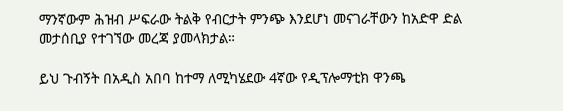ማንኛውም ሕዝብ ሥፍራው ትልቅ የብርታት ምንጭ እንደሆነ መናገራቸውን ከአድዋ ድል መታሰቢያ የተገኘው መረጃ ያመላክታል።

ይህ ጉብኝት በአዲስ አበባ ከተማ ለሚካሄደው 4ኛው የዲፕሎማቲክ ዋንጫ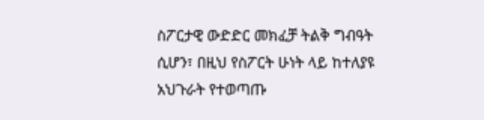ስፖርታዊ ውድድር መክፈቻ ትልቅ ግብዓት ሲሆን፣ በዚህ የስፖርት ሁነት ላይ ከተለያዩ አህጉራት የተወጣጡ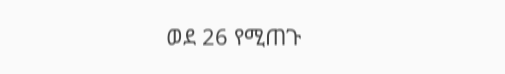ወደ 26 የሚጠጉ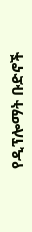የዲፕሎማት ቡድኖች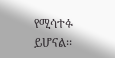የሚሳተፉ ይሆናል፡፡